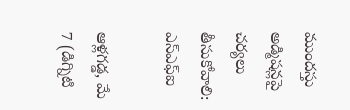ముందస్తు అడ్మిషన్లపై చర్యలు తీసుకోవాలి: ఎస్ఎఫ్ఐ

ఆళ్లగడ్డ, మే 7 (డిగ్నిటి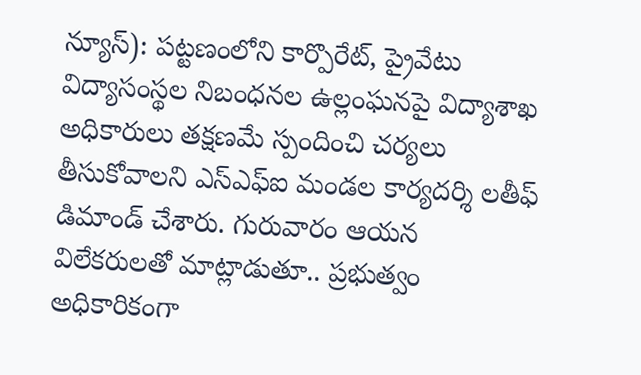న్యూస్): పట్టణంలోని కార్పొరేట్, ప్రైవేటు విద్యాసంస్థల నిబంధనల ఉల్లంఘనపై విద్యాశాఖ అధికారులు తక్షణమే స్పందించి చర్యలు తీసుకోవాలని ఎస్ఎఫ్ఐ మండల కార్యదర్శి లతీఫ్ డిమాండ్ చేశారు. గురువారం ఆయన విలేకరులతో మాట్లాడుతూ.. ప్రభుత్వం అధికారికంగా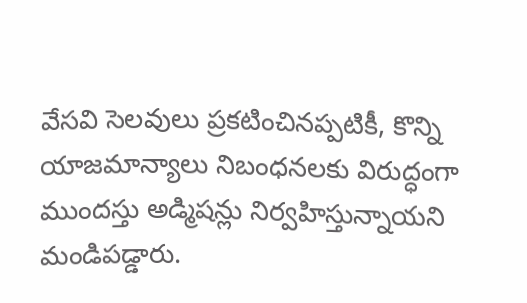వేసవి సెలవులు ప్రకటించినప్పటికీ, కొన్ని యాజమాన్యాలు నిబంధనలకు విరుద్ధంగా ముందస్తు అడ్మిషన్లు నిర్వహిస్తున్నాయని మండిపడ్డారు.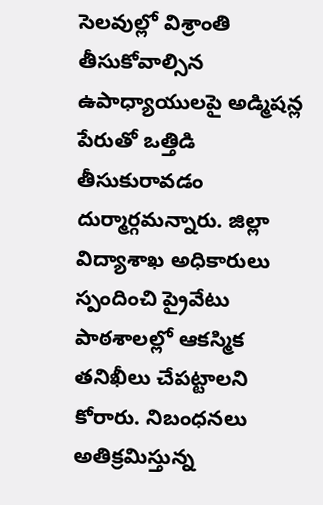సెలవుల్లో విశ్రాంతి తీసుకోవాల్సిన ఉపాధ్యాయులపై అడ్మిషన్ల పేరుతో ఒత్తిడి తీసుకురావడం దుర్మార్గమన్నారు. జిల్లా విద్యాశాఖ అధికారులు స్పందించి ప్రైవేటు పాఠశాలల్లో ఆకస్మిక తనిఖీలు చేపట్టాలని కోరారు. నిబంధనలు అతిక్రమిస్తున్న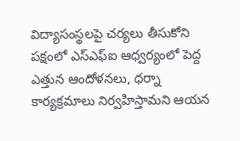విద్యాసంస్థలపై చర్యలు తీసుకోని పక్షంలో ఎస్ఎఫ్ఐ ఆధ్వర్యంలో పెద్ద ఎత్తున ఆందోళనలు, ధర్నా కార్యక్రమాలు నిర్వహిస్తామని ఆయన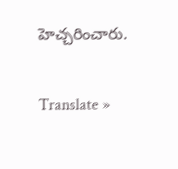హెచ్చరించారు.

Translate »